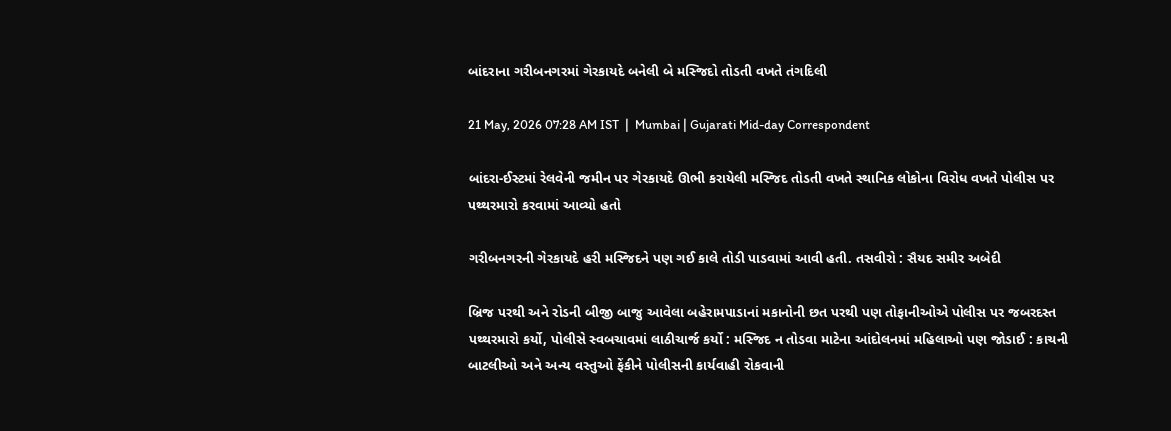બાંદરાના ગરીબનગરમાં ગેરકાયદે બનેલી બે મસ્જિદો તોડતી વખતે તંગદિલી

21 May, 2026 07:28 AM IST  |  Mumbai | Gujarati Mid-day Correspondent

બાંદરા-ઈસ્ટમાં રેલવેની જમીન પર ગેરકાયદે ઊભી કરાયેલી મસ્જિદ તોડતી વખતે સ્થાનિક લોકોના વિરોધ વખતે પોલીસ પર પથ્થરમારો કરવામાં આવ્યો હતો

ગરીબનગરની ગેરકાયદે હરી મસ્જિદને પણ ગઈ કાલે તોડી પાડવામાં આવી હતી. તસવીરો : સૈયદ સમીર અબેદી

બ્રિજ પરથી અને રોડની બીજી બાજુ આવેલા બહેરામપાડાનાં મકાનોની છત પરથી પણ તોફાનીઓએ પોલીસ પર જબરદસ્ત પથ્થરમારો કર્યો, પોલીસે સ્વબચાવમાં લાઠીચાર્જ કર્યો : મસ્જિદ ન તોડવા માટેના આંદોલનમાં મહિલાઓ પણ જોડાઈ : કાચની બાટલીઓ અને અન્ય વસ્તુઓ ફેંકીને પોલીસની કાર્યવાહી રોકવાની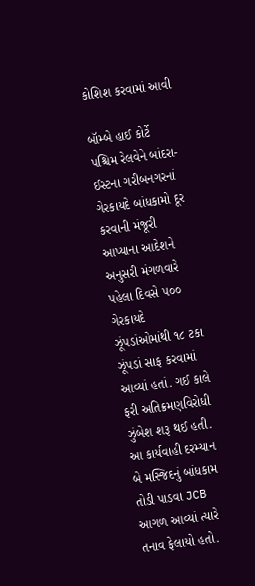કોશિશ કરવામાં આવી

બૉમ્બે હાઈ કોર્ટે પશ્ચિમ રેલવેને બાંદરા-ઈસ્ટના ગરીબનગરનાં ગેરકાયદે બાંધકામો દૂર કરવાની મંજૂરી આપ્યાના આદેશને અનુસરી મંગળવારે પહેલા દિવસે ૫૦૦ ગેરકાયદે ઝૂંપડાંઓમાંથી ૧૮ ટકા ઝૂંપડાં સાફ કરવામાં આવ્યાં હતાં. ગઈ કાલે ફરી અતિક્રમણવિરોધી ઝુંબેશ શરૂ થઈ હતી. આ કાર્યવાહી દરમ્યાન બે મસ્જિદનું બાંધકામ તોડી પાડવા JCB આગળ આવ્યાં ત્યારે તનાવ ફેલાયો હતો.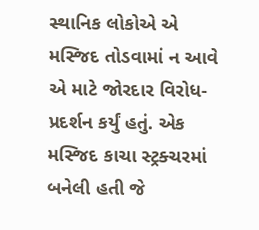સ્થાનિક લોકોએ એ મસ્જિદ તોડવામાં ન આવે એ માટે જોરદાર વિરોધ-પ્રદર્શન કર્યું હતું. એક મસ્જિદ કાચા સ્ટ્રક્ચરમાં બનેલી હતી જે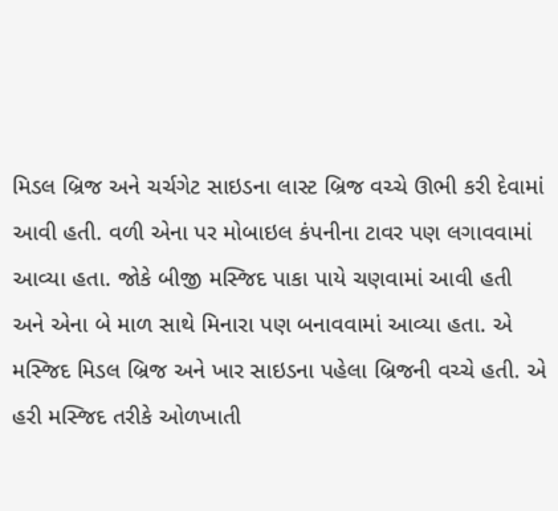મિડલ બ્રિજ અને ચર્ચગેટ સાઇડના લાસ્ટ બ્રિજ વચ્ચે ઊભી કરી દેવામાં આવી હતી. વળી એના પર મોબાઇલ કંપનીના ટાવર પણ લગાવવામાં આવ્યા હતા. જોકે બીજી મસ્જિદ પાકા પાયે ચણવામાં આવી હતી અને એના બે માળ સાથે મિનારા પણ બનાવવામાં આવ્યા હતા. એ મસ્જિદ મિડલ બ્રિજ અને ખાર સાઇડના પહેલા બ્રિજની વચ્ચે હતી. એ હરી મસ્જિદ તરીકે ઓળખાતી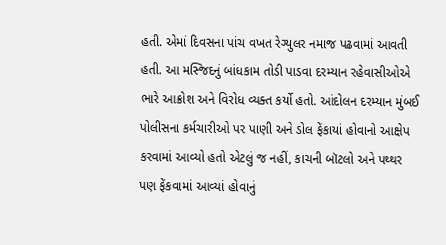હતી. એમાં દિવસના પાંચ વખત રેગ્યુલર નમાજ પઢવામાં આવતી હતી. આ મસ્જિદનું બાંધકામ તોડી પાડવા દરમ્યાન રહેવાસીઓએ ભારે આક્રોશ અને વિરોધ વ્યક્ત કર્યો હતો. આંદોલન દરમ્યાન મુંબઈ પોલીસના કર્મચારીઓ પર પાણી અને ડોલ ફેંકાયાં હોવાનો આક્ષેપ કરવામાં આવ્યો હતો એટલું જ નહીં, કાચની બૉટલો અને પથ્થર પણ ફેંકવામાં આવ્યાં હોવાનું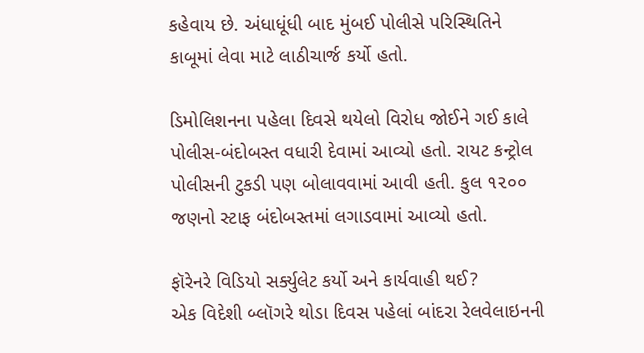કહેવાય છે. અંધાધૂંધી બાદ મુંબઈ પોલીસે પરિસ્થિતિને કાબૂમાં લેવા માટે લાઠીચાર્જ કર્યો હતો.

ડિમોલિશનના પહેલા દિવસે થયેલો વિરોધ જોઈને ગઈ કાલે પોલીસ-બંદોબસ્ત વધારી દેવામાં આવ્યો હતો. રાયટ કન્ટ્રોલ પોલીસની ટુકડી પણ બોલાવવામાં આવી હતી. કુલ ૧૨૦૦ જણનો સ્ટાફ બંદોબસ્તમાં લગાડવામાં આવ્યો હતો.

ફૉરેનરે વિડિયો સર્ક્યુલેટ કર્યો અને કાર્યવાહી થઈ?
એક વિદેશી બ્લૉગરે થોડા દિવસ પહેલાં બાંદરા રેલવેલાઇનની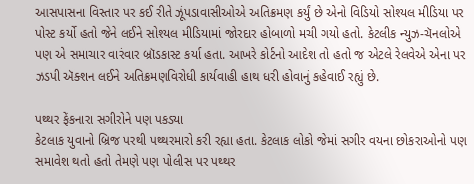આસપાસના વિસ્તાર પર કઈ રીતે ઝૂંપડાવાસીઓએ અતિક્રમણ કર્યું છે એનો વિડિયો સોશ્યલ મીડિયા પર પોસ્ટ કર્યો હતો જેને લઈને સોશ્યલ મીડિયામાં જોરદાર હોબાળો મચી ગયો હતો. કેટલીક ન્યુઝ-ચૅનલોએ પણ એ સમાચાર વારંવાર બ્રૉડકાસ્ટ કર્યા હતા. આખરે કોર્ટનો આદેશ તો હતો જ એટલે રેલવેએ એના પર ઝડપી ઍક્શન લઈને અતિક્રમણવિરોધી કાર્યવાહી હાથ ધરી હોવાનું કહેવાઈ રહ્યું છે.

પથ્થર ફેંકનારા સગીરોને પણ પકડ્યા
કેટલાક યુવાનો બ્રિજ પરથી પથ્થરમારો કરી રહ્યા હતા. કેટલાક લોકો જેમાં સગીર વયના છોકરાઓનો પણ સમાવેશ થતો હતો તેમણે પણ પોલીસ પર પથ્થર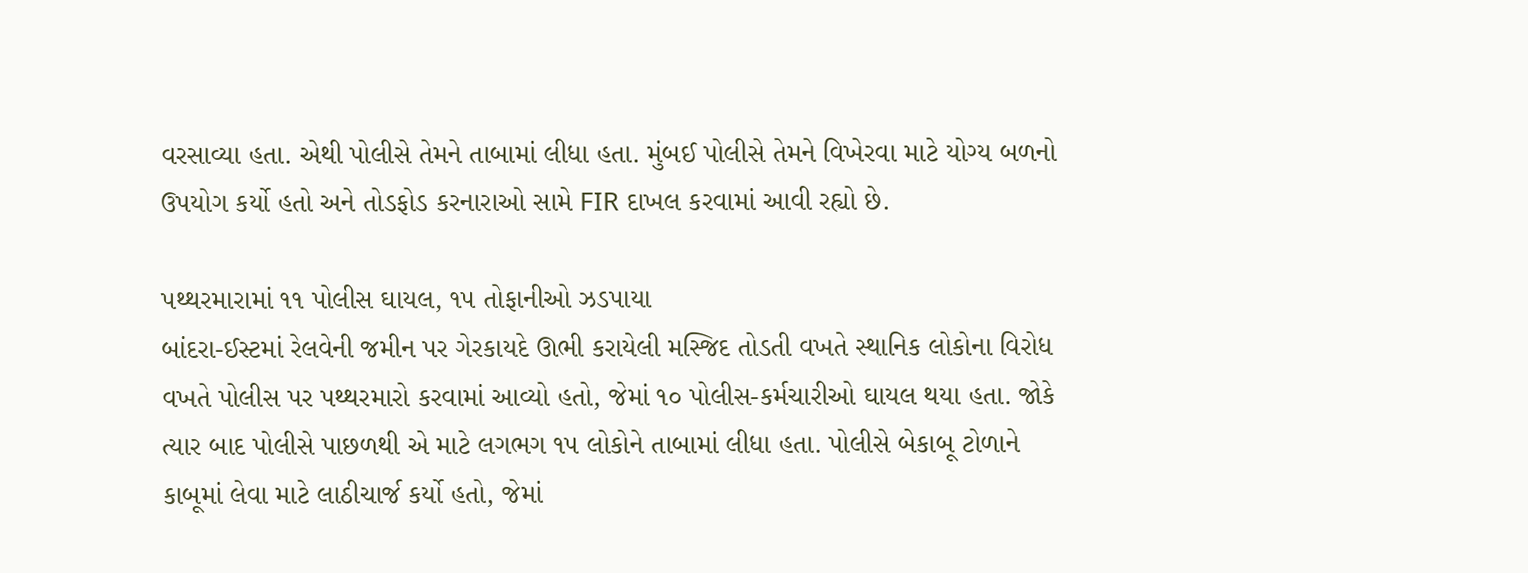વરસાવ્યા હતા. એથી પોલીસે તેમને તાબામાં લીધા હતા. મુંબઈ પોલીસે તેમને વિખેરવા માટે યોગ્ય બળનો ઉપયોગ કર્યો હતો અને તોડફોડ કરનારાઓ સામે FIR દાખલ કરવામાં આવી રહ્યો છે.

પથ્થરમારામાં ૧૧ પોલીસ ઘાયલ, ૧૫ તોફાનીઓ ઝડપાયા
બાંદરા-ઈસ્ટમાં રેલવેની જમીન પર ગેરકાયદે ઊભી કરાયેલી મસ્જિદ તોડતી વખતે સ્થાનિક લોકોના વિરોધ વખતે પોલીસ પર પથ્થરમારો કરવામાં આવ્યો હતો, જેમાં ૧૦ પોલીસ-કર્મચારીઓ ઘાયલ થયા હતા. જોકે ત્યાર બાદ પોલીસે પાછળથી એ માટે લગભગ ૧૫ લોકોને તાબામાં લીધા હતા. પોલીસે બેકાબૂ ટોળાને કાબૂમાં લેવા માટે લાઠીચાર્જ કર્યો હતો, જેમાં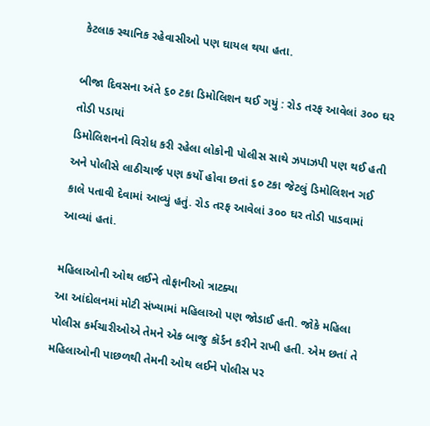કેટલાક સ્થાનિક રહેવાસીઓ પણ ઘાયલ થયા હતા.

બીજા દિવસના અંતે ૬૦ ટકા ડિમોલિશન થઈ ગયું : રોડ તરફ આવેલાં ૩૦૦ ઘર તોડી પડાયાં
ડિમોલિશનનો વિરોધ કરી રહેલા લોકોની પોલીસ સાથે ઝપાઝપી પણ થઈ હતી અને પોલીસે લાઠીચાર્જ પણ કર્યો હોવા છતાં ૬૦ ટકા જેટલું ડિમોલિશન ગઈ કાલે પતાવી દેવામાં આવ્યું હતું. રોડ તરફ આવેલાં ૩૦૦ ઘર તોડી પાડવામાં આવ્યાં હતાં.

મહિલાઓની ઓથ લઈને તોફાનીઓ ત્રાટક્યા
આ આંદોલનમાં મોટી સંખ્યામાં મહિલાઓ પણ જોડાઈ હતી. જોકે મહિલા પોલીસ કર્મચારીઓએ તેમને એક બાજુ કૉર્ડન કરીને રાખી હતી. એમ છતાં તે મહિલાઓની પાછળથી તેમની ઓથ લઈને પોલીસ પર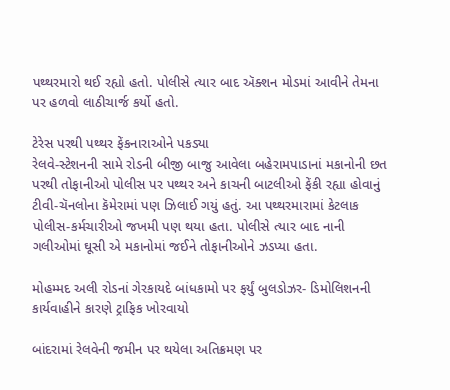પથ્થરમારો થઈ રહ્યો હતો. પોલીસે ત્યાર બાદ ઍક્શન મોડમાં આવીને તેમના પર હળવો લાઠીચાર્જ કર્યો હતો.

ટેરેસ પરથી પથ્થર ફેંકનારાઓને પકડ્યા
રેલવે-સ્ટેશનની સામે રોડની બીજી બાજુ આવેલા બહેરામપાડાનાં મકાનોની છત પરથી તોફાનીઓ પોલીસ પર પથ્થર અને કાચની બાટલીઓ ફેંકી રહ્યા હોવાનું ટીવી-ચૅનલોના કૅમેરામાં પણ ઝિલાઈ ગયું હતું. આ પથ્થરમારામાં કેટલાક પોલીસ-કર્મચારીઓ જખમી પણ થયા હતા. પોલીસે ત્યાર બાદ નાની ગલીઓમાં ઘૂસી એ મકાનોમાં જઈને તોફાનીઓને ઝડપ્યા હતા.

મોહમ્મદ અલી રોડનાં ગેરકાયદે બાંધકામો પર ફર્યું બુલડોઝર- ડિમોલિશનની કાર્યવાહીને કારણે ટ્રાફિક ખોરવાયો

બાંદરામાં રેલવેની જમીન પર થયેલા અતિક્રમણ પર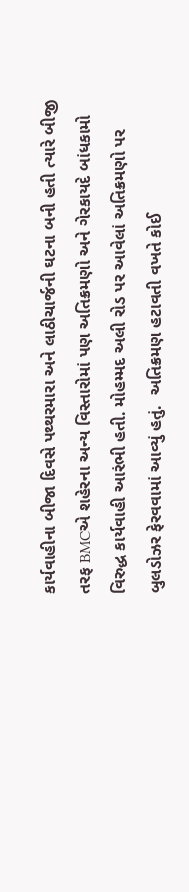કાર્યવાહીના બીજા દિવસે પથ્થરમારા અને લાઠીચાર્જની ઘટના બની હતી ત્યારે બીજી તરફ BMCએ શહેરના અન્ય વિસ્તારોમાં પણ અતિક્રમણો અને ગેરકાયદે બાંધકામો વિરુદ્ધ કાર્યવાહી આરંભી હતી. મોહમ્મદ અલી રોડ પર આવેલાં અતિક્રમણો પર બુલડોઝર ફેરવવામાં આવ્યું હતું.  અતિક્રમણ હટાવતી વખતે કોઈ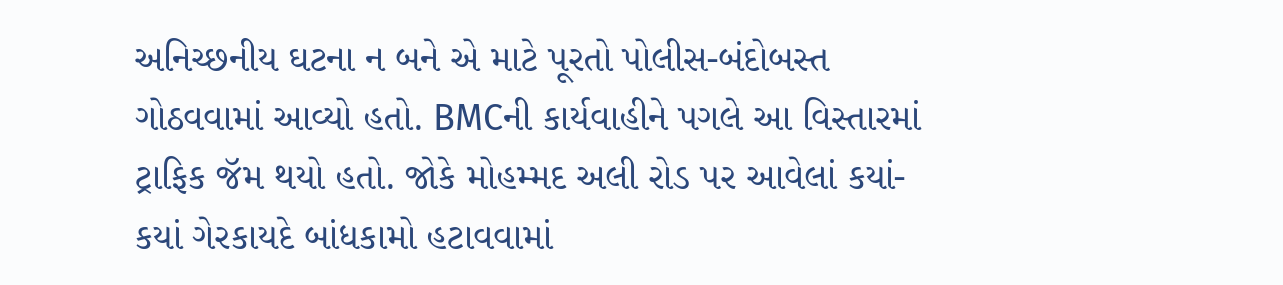અનિચ્છનીય ઘટના ન બને એ માટે પૂરતો પોલીસ-બંદોબસ્ત ગોઠવવામાં આવ્યો હતો. BMCની કાર્યવાહીને પગલે આ વિસ્તારમાં ટ્રાફિક જૅમ થયો હતો. જોકે મોહમ્મદ અલી રોડ પર આવેલાં કયાં-કયાં ગેરકાયદે બાંધકામો હટાવવામાં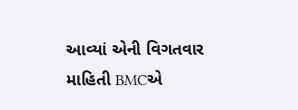આવ્યાં એની વિગતવાર માહિતી BMCએ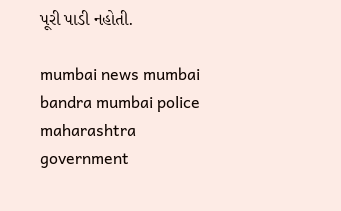પૂરી પાડી નહોતી.

mumbai news mumbai bandra mumbai police maharashtra government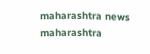maharashtra news maharashtra